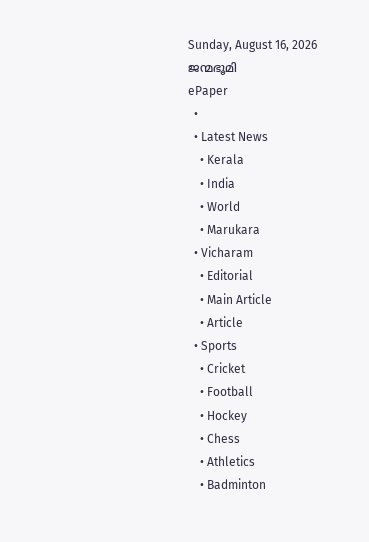Sunday, August 16, 2026
ജന്മഭൂമി
ePaper
  •
  • Latest News
    • Kerala
    • India
    • World
    • Marukara
  • Vicharam
    • Editorial
    • Main Article
    • Article
  • Sports
    • Cricket
    • Football
    • Hockey
    • Chess
    • Athletics
    • Badminton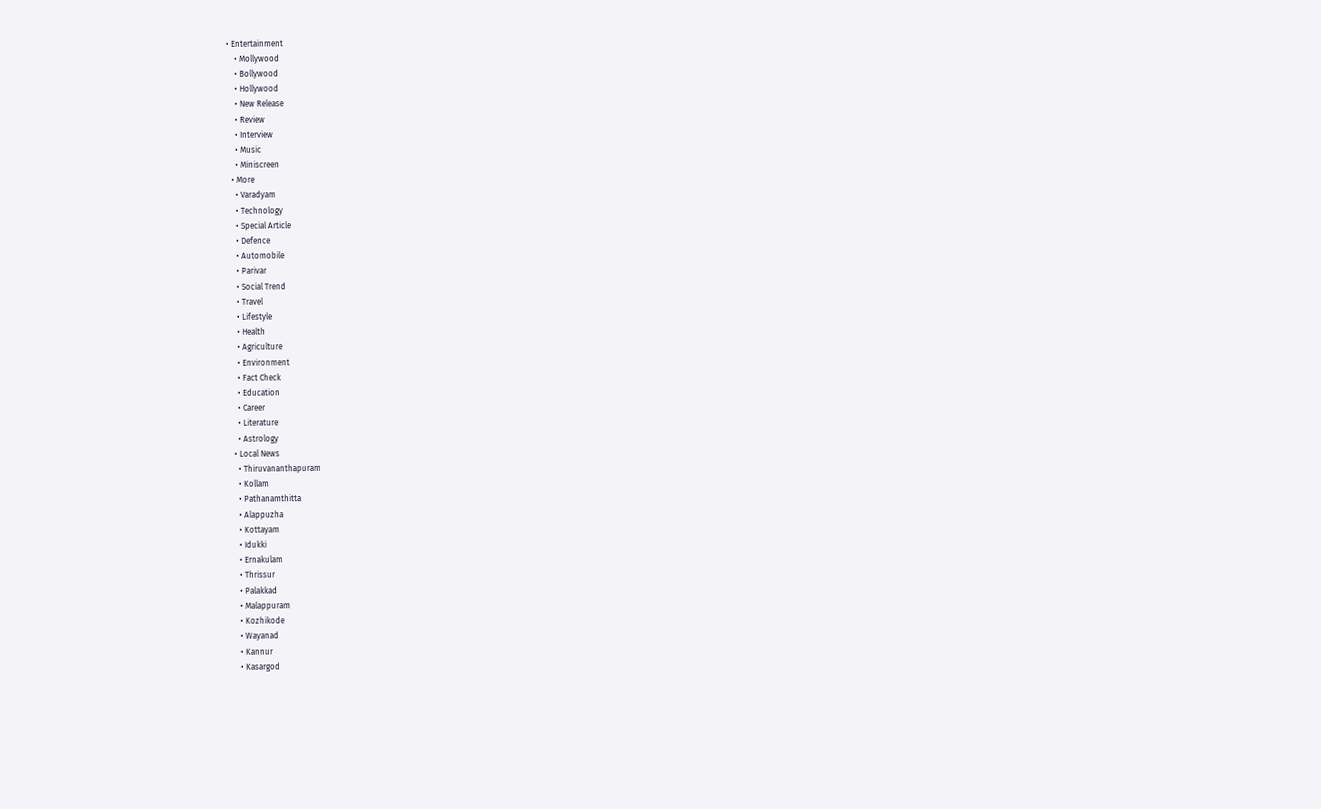• Entertainment
    • Mollywood
    • Bollywood
    • Hollywood
    • New Release
    • Review
    • Interview
    • Music
    • Miniscreen
  • More
    • Varadyam
    • Technology
    • Special Article
    • Defence
    • Automobile
    • Parivar
    • Social Trend
    • Travel
    • Lifestyle
    • Health
    • Agriculture
    • Environment
    • Fact Check
    • Education
    • Career
    • Literature
    • Astrology
  • Local News
    • Thiruvananthapuram
    • Kollam
    • Pathanamthitta
    • Alappuzha
    • Kottayam
    • Idukki
    • Ernakulam
    • Thrissur
    • Palakkad
    • Malappuram
    • Kozhikode
    • Wayanad
    • Kannur
    • Kasargod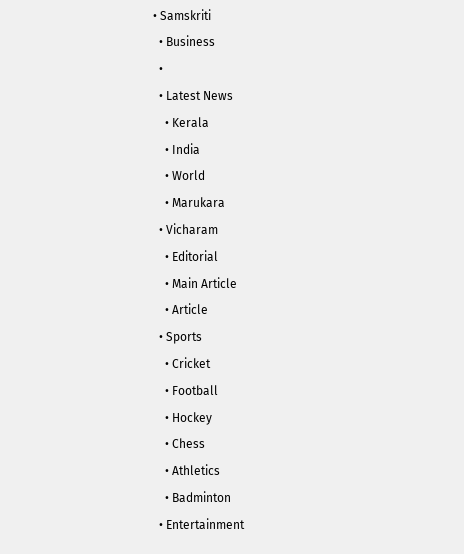• Samskriti
  • Business
  •
  • Latest News
    • Kerala
    • India
    • World
    • Marukara
  • Vicharam
    • Editorial
    • Main Article
    • Article
  • Sports
    • Cricket
    • Football
    • Hockey
    • Chess
    • Athletics
    • Badminton
  • Entertainment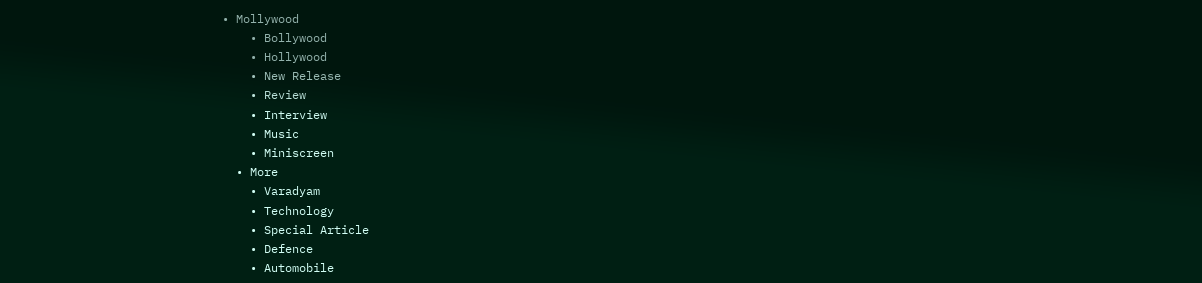• Mollywood
    • Bollywood
    • Hollywood
    • New Release
    • Review
    • Interview
    • Music
    • Miniscreen
  • More
    • Varadyam
    • Technology
    • Special Article
    • Defence
    • Automobile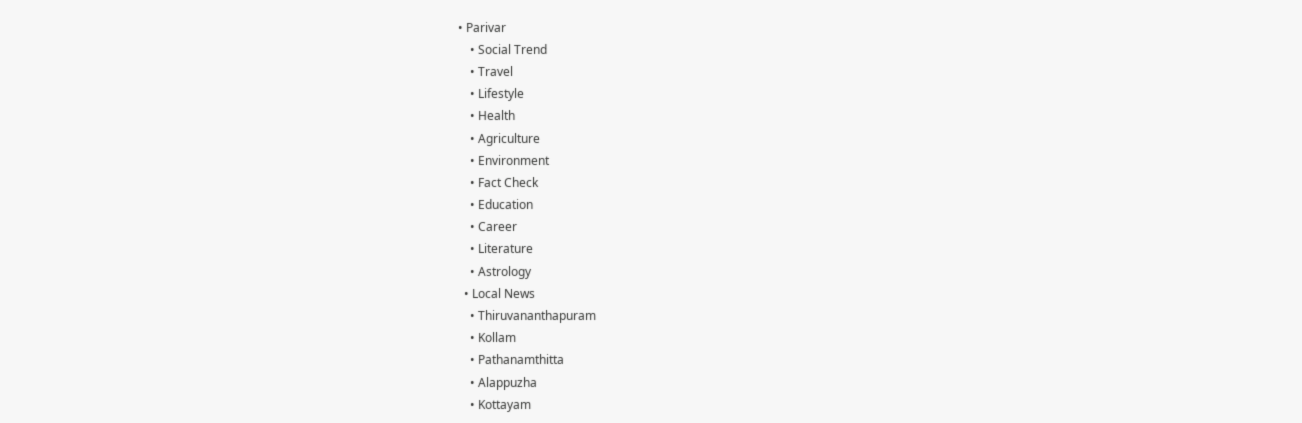• Parivar
    • Social Trend
    • Travel
    • Lifestyle
    • Health
    • Agriculture
    • Environment
    • Fact Check
    • Education
    • Career
    • Literature
    • Astrology
  • Local News
    • Thiruvananthapuram
    • Kollam
    • Pathanamthitta
    • Alappuzha
    • Kottayam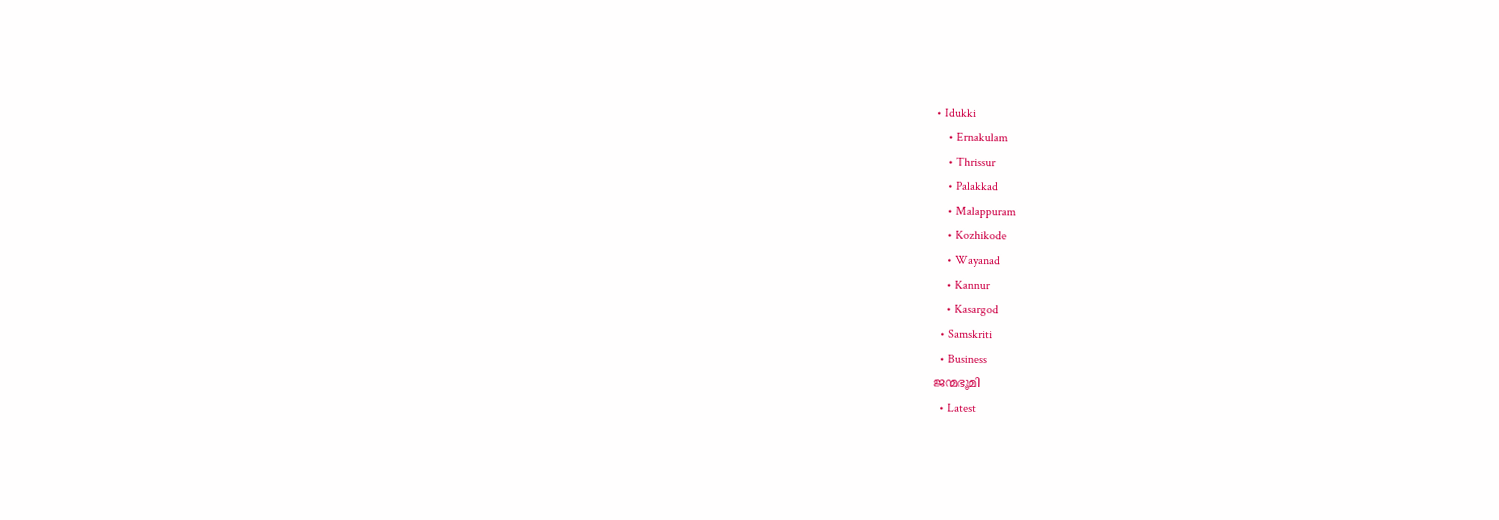• Idukki
    • Ernakulam
    • Thrissur
    • Palakkad
    • Malappuram
    • Kozhikode
    • Wayanad
    • Kannur
    • Kasargod
  • Samskriti
  • Business
ജന്മഭൂമി
  • Latest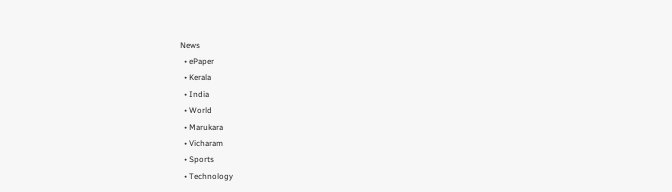News
  • ePaper
  • Kerala
  • India
  • World
  • Marukara
  • Vicharam
  • Sports
  • Technology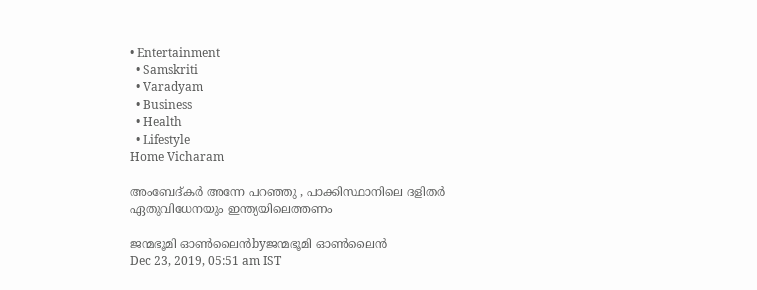• Entertainment
  • Samskriti
  • Varadyam
  • Business
  • Health
  • Lifestyle
Home Vicharam

അംബേദ്കര്‍ അന്നേ പറഞ്ഞു , പാക്കിസ്ഥാനിലെ ദളിതര്‍ ഏതുവിധേനയും ഇന്ത്യയിലെത്തണം

ജന്മഭൂമി ഓണ്‍ലൈന്‍byജന്മഭൂമി ഓണ്‍ലൈന്‍
Dec 23, 2019, 05:51 am IST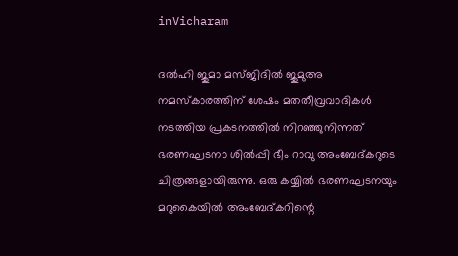inVicharam

ദല്‍ഹി ജുമാ മസ്ജിദില്‍ ജുമുഅ നമസ്‌കാരത്തിന് ശേഷം മതതീവ്രവാദികള്‍ നടത്തിയ പ്രകടനത്തില്‍ നിറഞ്ഞുനിന്നത് ഭരണഘടനാ ശില്‍പ്പി ഭീം റാവു അംബേദ്കറുടെ ചിത്രങ്ങളായിരുന്നു. ഒരു കയ്യില്‍ ഭരണഘടനയും മറുകൈയില്‍ അംബേദ്കറിന്റെ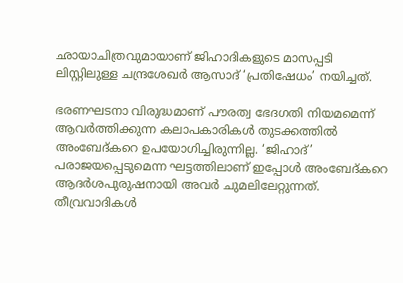ഛായാചിത്രവുമായാണ് ജിഹാദികളുടെ മാസപ്പടി ലിസ്റ്റിലുള്ള ചന്ദ്രശേഖര്‍ ആസാദ് ‘പ്രതിഷേധം’ നയിച്ചത്.

ഭരണഘടനാ വിരുദ്ധമാണ് പൗരത്വ ഭേദഗതി നിയമമെന്ന് ആവര്‍ത്തിക്കുന്ന കലാപകാരികള്‍ തുടക്കത്തില്‍ അംബേദ്കറെ ഉപയോഗിച്ചിരുന്നില്ല. ‘ജിഹാദ്’ പരാജയപ്പെടുമെന്ന ഘട്ടത്തിലാണ് ഇപ്പോള്‍ അംബേദ്കറെ ആദര്‍ശപുരുഷനായി അവര്‍ ചുമലിലേറ്റുന്നത്. തീവ്രവാദികള്‍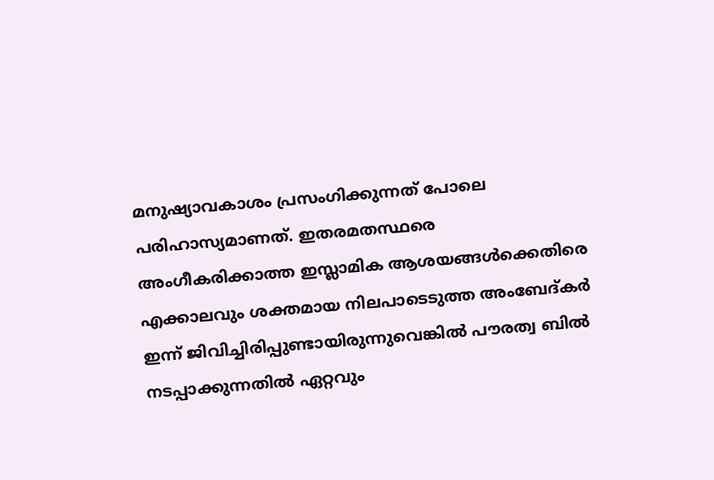മനുഷ്യാവകാശം പ്രസംഗിക്കുന്നത് പോലെ പരിഹാസ്യമാണത്. ഇതരമതസ്ഥരെ അംഗീകരിക്കാത്ത ഇസ്ലാമിക ആശയങ്ങള്‍ക്കെതിരെ എക്കാലവും ശക്തമായ നിലപാടെടുത്ത അംബേദ്കര്‍ ഇന്ന് ജിവിച്ചിരിപ്പുണ്ടായിരുന്നുവെങ്കില്‍ പൗരത്വ ബില്‍ നടപ്പാക്കുന്നതില്‍ ഏറ്റവും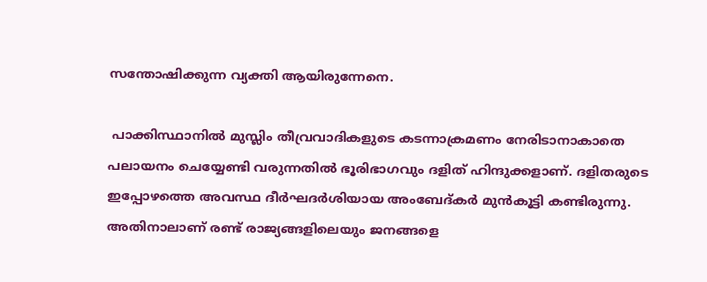സന്തോഷിക്കുന്ന വ്യക്തി ആയിരുന്നേനെ.

 പാക്കിസ്ഥാനില്‍ മുസ്ലിം തീവ്രവാദികളുടെ കടന്നാക്രമണം നേരിടാനാകാതെ പലായനം ചെയ്യേണ്ടി വരുന്നതില്‍ ഭൂരിഭാഗവും ദളിത് ഹിന്ദുക്കളാണ്. ദളിതരുടെ ഇപ്പോഴത്തെ അവസ്ഥ ദീര്‍ഘദര്‍ശിയായ അംബേദ്കര്‍ മുന്‍കൂട്ടി കണ്ടിരുന്നു. അതിനാലാണ് രണ്ട് രാജ്യങ്ങളിലെയും ജനങ്ങളെ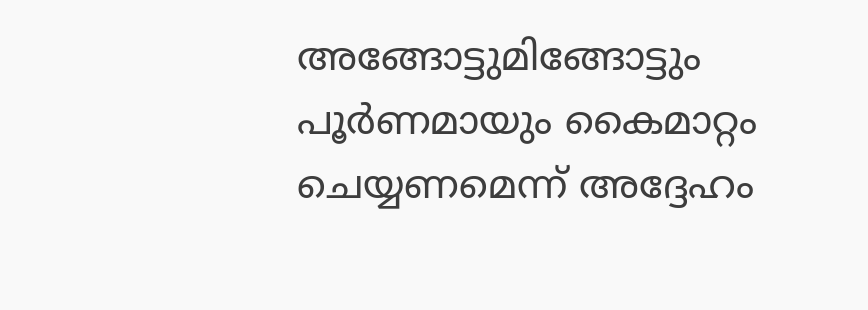അങ്ങോട്ടുമിങ്ങോട്ടും പൂര്‍ണമായും കൈമാറ്റം ചെയ്യണമെന്ന് അദ്ദേഹം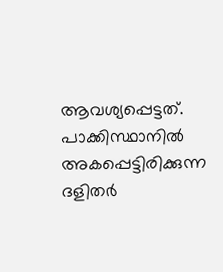ആവശ്യപ്പെട്ടത്. പാക്കിസ്ഥാനില്‍ അകപ്പെട്ടിരിക്കുന്ന ദളിതര്‍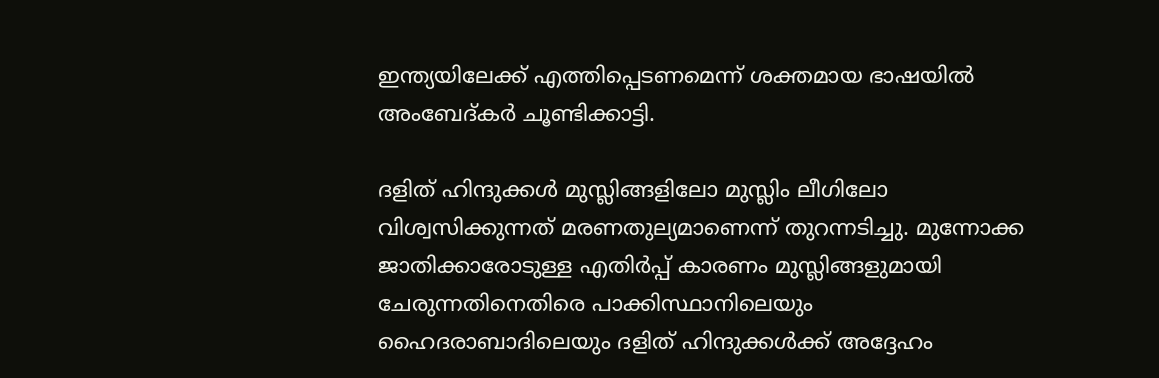ഇന്ത്യയിലേക്ക് എത്തിപ്പെടണമെന്ന് ശക്തമായ ഭാഷയില്‍ അംബേദ്കര്‍ ചൂണ്ടിക്കാട്ടി.

ദളിത് ഹിന്ദുക്കള്‍ മുസ്ലിങ്ങളിലോ മുസ്ലിം ലീഗിലോ വിശ്വസിക്കുന്നത് മരണതുല്യമാണെന്ന് തുറന്നടിച്ചു. മുന്നോക്ക ജാതിക്കാരോടുള്ള എതിര്‍പ്പ് കാരണം മുസ്ലിങ്ങളുമായി ചേരുന്നതിനെതിരെ പാക്കിസ്ഥാനിലെയും ഹൈദരാബാദിലെയും ദളിത് ഹിന്ദുക്കള്‍ക്ക് അദ്ദേഹം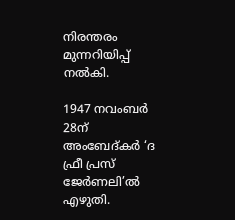നിരന്തരം മുന്നറിയിപ്പ് നല്‍കി.

1947 നവംബര്‍ 28ന് അംബേദ്കര്‍ ‘ദ ഫ്രീ പ്രസ് ജേര്‍ണലി’ല്‍ എഴുതി.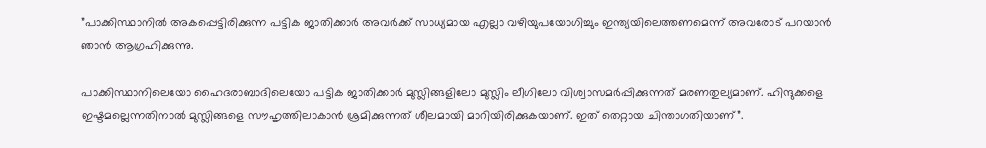”പാക്കിസ്ഥാനില്‍ അകപ്പെട്ടിരിക്കുന്ന പട്ടിക ജാതിക്കാര്‍ അവര്‍ക്ക് സാധ്യമായ എല്ലാ വഴിയുപയോഗിച്ചും ഇന്ത്യയിലെത്തണമെന്ന് അവരോട് പറയാന്‍ ഞാന്‍ ആഗ്രഹിക്കുന്നു.

പാക്കിസ്ഥാനിലെയോ ഹൈദരാബാദിലെയോ പട്ടിക ജാതിക്കാര്‍ മുസ്ലിങ്ങളിലോ മുസ്ലിം ലീഗിലോ വിശ്വാസമര്‍പ്പിക്കുന്നത് മരണതുല്യമാണ്. ഹിന്ദുക്കളെ ഇഷ്ടമല്ലെന്നതിനാല്‍ മുസ്ലിങ്ങളെ സൗഹൃത്തിലാകാന്‍ ശ്രമിക്കുന്നത് ശീലമായി മാറിയിരിക്കുകയാണ്. ഇത് തെറ്റായ ചിന്താഗതിയാണ്”.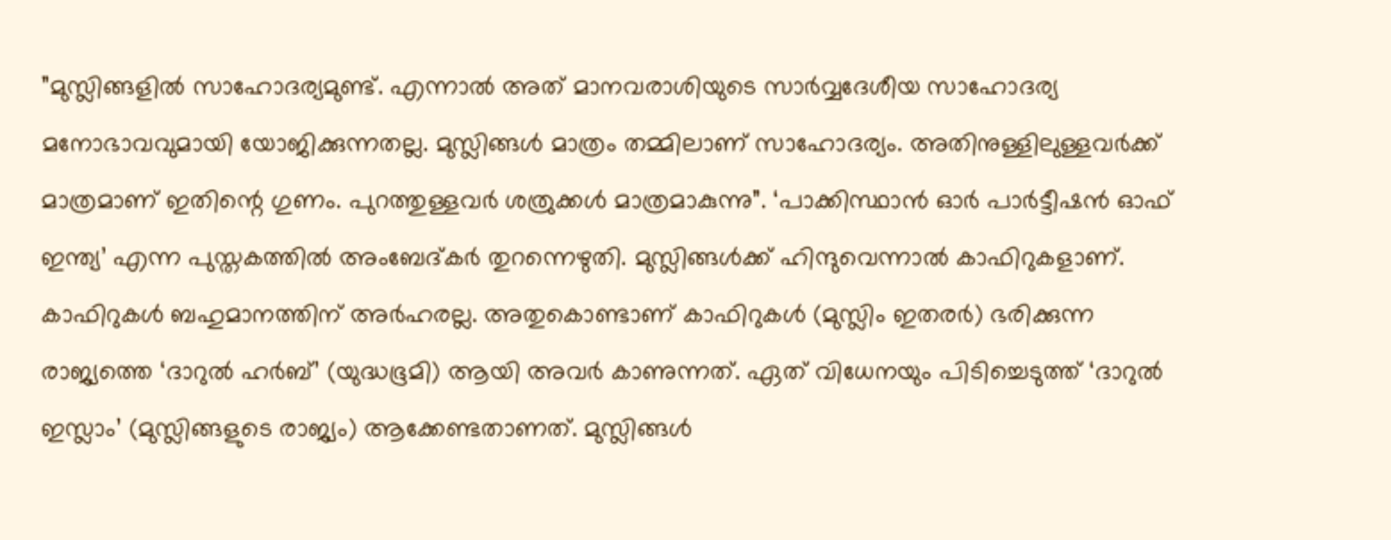”മുസ്ലിങ്ങളില്‍ സാഹോദര്യമുണ്ട്. എന്നാല്‍ അത് മാനവരാശിയുടെ സാര്‍വ്വദേശീയ സാഹോദര്യ മനോഭാവവുമായി യോജിക്കുന്നതല്ല. മുസ്ലിങ്ങള്‍ മാത്രം തമ്മിലാണ് സാഹോദര്യം. അതിനുള്ളിലുള്ളവര്‍ക്ക് മാത്രമാണ് ഇതിന്റെ ഗുണം. പുറത്തുള്ളവര്‍ ശത്രുക്കള്‍ മാത്രമാകുന്നു”. ‘പാക്കിസ്ഥാന്‍ ഓര്‍ പാര്‍ട്ടീഷന്‍ ഓഫ് ഇന്ത്യ’ എന്ന പുസ്തകത്തില്‍ അംബേദ്കര്‍ തുറന്നെഴുതി. മുസ്ലിങ്ങള്‍ക്ക് ഹിന്ദുവെന്നാല്‍ കാഫിറുകളാണ്. കാഫിറുകള്‍ ബഹുമാനത്തിന് അര്‍ഹരല്ല. അതുകൊണ്ടാണ് കാഫിറുകള്‍ (മുസ്ലിം ഇതരര്‍) ഭരിക്കുന്ന രാജ്യത്തെ ‘ദാറുല്‍ ഹര്‍ബ്’ (യുദ്ധഭൂമി) ആയി അവര്‍ കാണുന്നത്. ഏത് വിധേനയും പിടിച്ചെടുത്ത് ‘ദാറുല്‍ ഇസ്ലാം’ (മുസ്ലിങ്ങളുടെ രാജ്യം) ആക്കേണ്ടതാണത്. മുസ്ലിങ്ങള്‍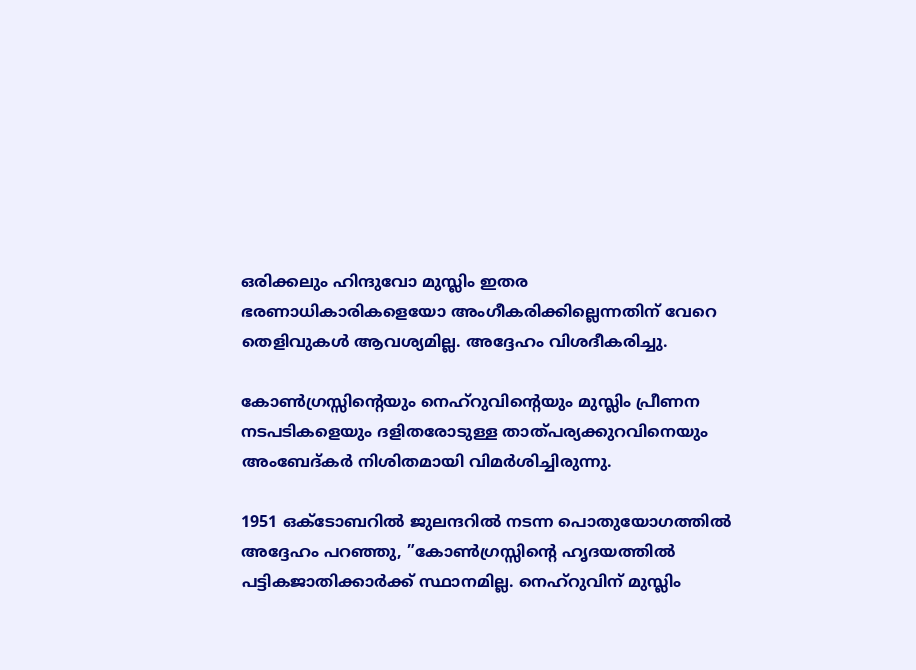ഒരിക്കലും ഹിന്ദുവോ മുസ്ലിം ഇതര ഭരണാധികാരികളെയോ അംഗീകരിക്കില്ലെന്നതിന് വേറെ തെളിവുകള്‍ ആവശ്യമില്ല. അദ്ദേഹം വിശദീകരിച്ചു.

കോണ്‍ഗ്രസ്സിന്റെയും നെഹ്‌റുവിന്റെയും മുസ്ലിം പ്രീണന നടപടികളെയും ദളിതരോടുള്ള താത്പര്യക്കുറവിനെയും അംബേദ്കര്‍ നിശിതമായി വിമര്‍ശിച്ചിരുന്നു.

1951 ഒക്ടോബറില്‍ ജുലന്ദറില്‍ നടന്ന പൊതുയോഗത്തില്‍ അദ്ദേഹം പറഞ്ഞു, ”കോണ്‍ഗ്രസ്സിന്റെ ഹൃദയത്തില്‍ പട്ടികജാതിക്കാര്‍ക്ക് സ്ഥാനമില്ല. നെഹ്‌റുവിന് മുസ്ലിം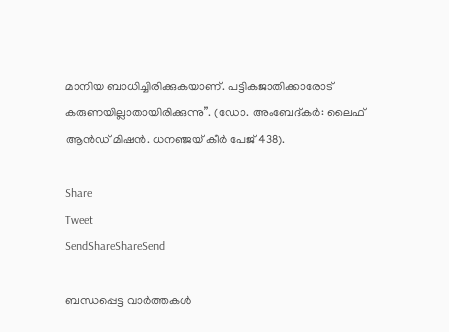മാനിയ ബാധിച്ചിരിക്കുകയാണ്. പട്ടികജാതിക്കാരോട് കരുണയില്ലാതായിരിക്കുന്നു”. (ഡോ. അംബേദ്കര്‍: ലൈഫ് ആന്‍ഡ് മിഷന്‍. ധനഞ്ജയ് കീര്‍ പേജ് 438).

Share
Tweet
SendShareShareSend

ബന്ധപ്പെട്ട വാര്‍ത്തകള്‍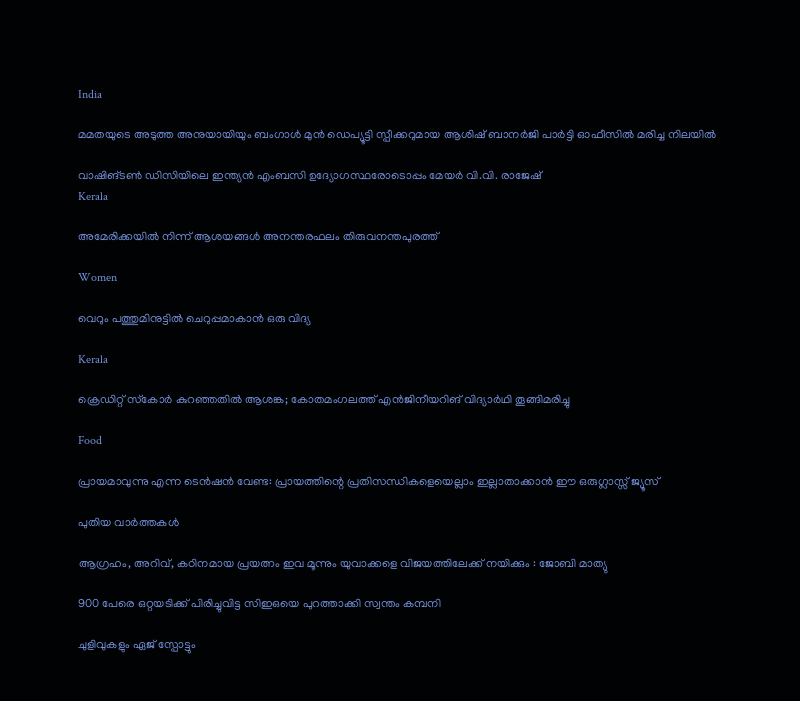India

മമതയുടെ അടുത്ത അനുയായിയും ബംഗാൾ മുൻ ഡെപ്യൂട്ടി സ്പീക്കറുമായ ആശിഷ് ബാനർജി പാർട്ടി ഓഫീസിൽ മരിച്ച നിലയിൽ

വാഷിങ്ടണ്‍ ഡിസിയിലെ ഇന്ത്യന്‍ എംബസി ഉദ്യോഗസ്ഥരോടൊപ്പം മേയര്‍ വി.വി. രാജേഷ്
Kerala

അമേരിക്കയില്‍ നിന്ന് ആശയങ്ങള്‍ അനന്തരഫലം തിരുവനന്തപുരത്ത്

Women

വെറും പത്തുമിനുട്ടില്‍ ചെറുപ്പമാകാന്‍ ഒരു വിദ്യ

Kerala

ക്രെഡിറ്റ് സ്‌കോര്‍ കുറഞ്ഞതില്‍ ആശങ്ക; കോതമംഗലത്ത് എന്‍ജിനീയറിങ് വിദ്യാര്‍ഥി തൂങ്ങിമരിച്ചു

Food

പ്രായമാവുന്നു എന്ന ടെന്‍ഷൻ വേണ്ട: പ്രായത്തിന്റെ പ്രതിസന്ധികളെയെല്ലാം ഇല്ലാതാക്കാൻ ഈ ഒരുഗ്ലാസ്സ് ജ്യൂസ്

പുതിയ വാര്‍ത്തകള്‍

ആഗ്രഹം, അറിവ്, കഠിനമായ പ്രയത്നം ഇവ മൂന്നും യുവാക്കളെ വിജയത്തിലേക്ക് നയിക്കും : ജോബി മാത്യു

900 പേരെ ഒറ്റയടിക്ക് പിരിച്ചുവിട്ട സിഇഒയെ പുറത്താക്കി സ്വന്തം കമ്പനി

ചുളിവുകളും ഏജ് സ്പോട്ടും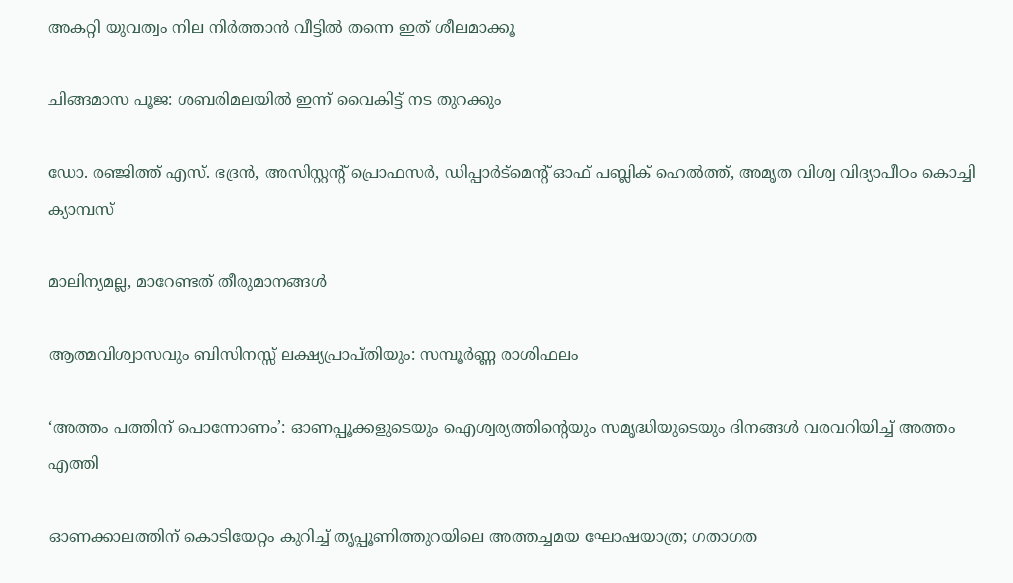അകറ്റി യുവത്വം നില നിർത്താൻ വീട്ടിൽ തന്നെ ഇത് ശീലമാക്കൂ

ചിങ്ങമാസ പൂജ: ശബരിമലയിൽ ഇന്ന് വൈകിട്ട് നട തുറക്കും

ഡോ. രഞ്ജിത്ത് എസ്. ഭദ്രന്‍, അസിസ്റ്റന്റ് പ്രൊഫസര്‍, ഡിപ്പാര്‍ട്‌മെന്റ് ഓഫ് പബ്ലിക് ഹെല്‍ത്ത്, അമൃത വിശ്വ വിദ്യാപീഠം കൊച്ചി ക്യാമ്പസ്

മാലിന്യമല്ല, മാറേണ്ടത് തീരുമാനങ്ങള്‍

ആത്മവിശ്വാസവും ബിസിനസ്സ് ലക്ഷ്യപ്രാപ്തിയും: സമ്പൂർണ്ണ രാശിഫലം

‘അത്തം പത്തിന് പൊന്നോണം’: ഓണപ്പൂക്കളുടെയും ഐശ്വര്യത്തിന്റെയും സമൃദ്ധിയുടെയും ദിനങ്ങൾ വരവറിയിച്ച് അത്തം എത്തി

ഓണക്കാലത്തിന് കൊടിയേറ്റം കുറിച്ച് തൃപ്പൂണിത്തുറയിലെ അത്തച്ചമയ ഘോഷയാത്ര; ഗതാഗത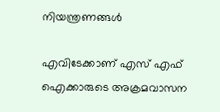നിയന്ത്രണങ്ങൾ

എവിടേക്കാണ് എസ് എഫ് ഐക്കാരുടെ അക്രമവാസന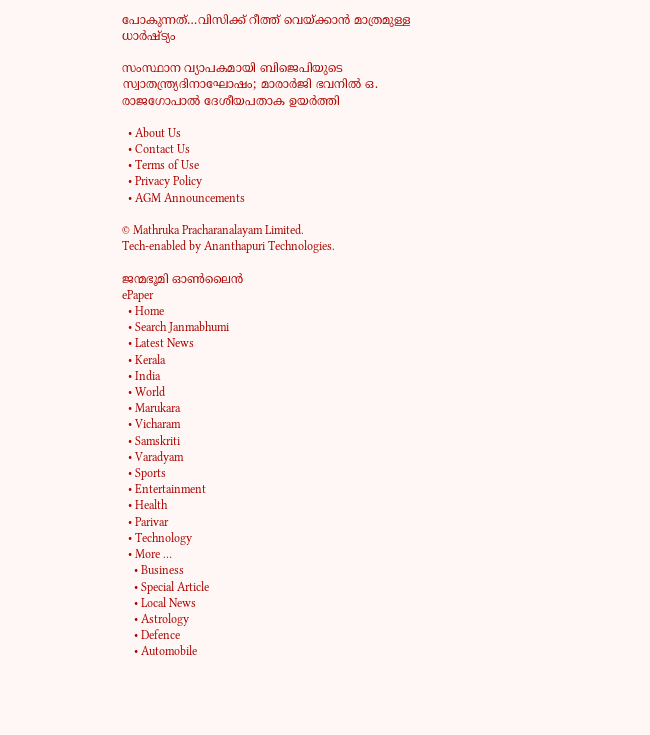പോകുന്നത്…വിസിക്ക് റീത്ത് വെയ്‌ക്കാന്‍ മാത്രമുള്ള ധാര്‍ഷ്ട്യം

സംസ്ഥാന വ്യാപകമായി ബിജെപിയുടെ സ്വാതന്ത്ര്യദിനാഘോഷം; മാരാർജി ഭവനിൽ ഒ. രാജഗോപാൽ ദേശീയപതാക ഉയർത്തി

  • About Us
  • Contact Us
  • Terms of Use
  • Privacy Policy
  • AGM Announcements

© Mathruka Pracharanalayam Limited.
Tech-enabled by Ananthapuri Technologies.

ജന്മഭൂമി ഓണ്‍ലൈന്‍
ePaper
  • Home
  • Search Janmabhumi
  • Latest News
  • Kerala
  • India
  • World
  • Marukara
  • Vicharam
  • Samskriti
  • Varadyam
  • Sports
  • Entertainment
  • Health
  • Parivar
  • Technology
  • More …
    • Business
    • Special Article
    • Local News
    • Astrology
    • Defence
    • Automobile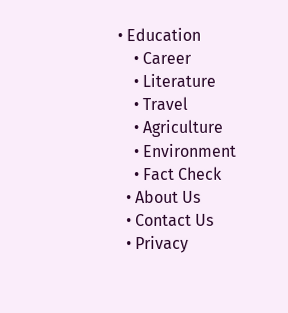• Education
    • Career
    • Literature
    • Travel
    • Agriculture
    • Environment
    • Fact Check
  • About Us
  • Contact Us
  • Privacy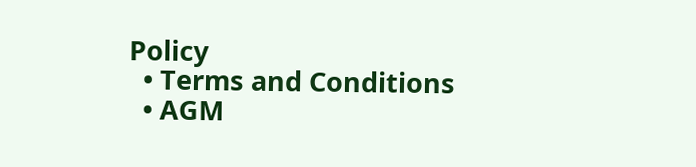Policy
  • Terms and Conditions
  • AGM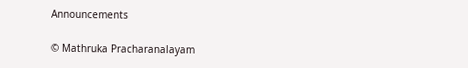Announcements

© Mathruka Pracharanalayam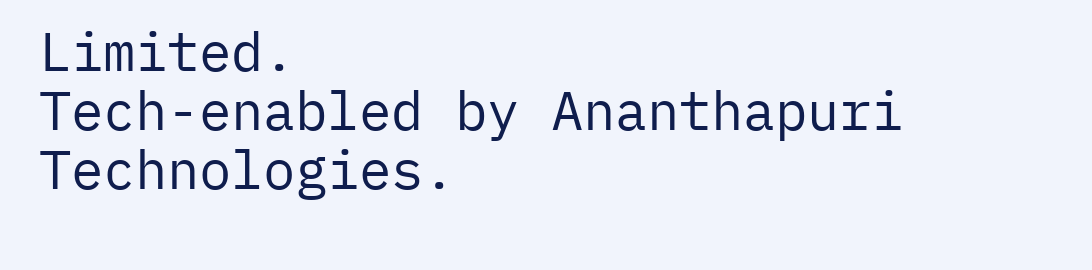Limited.
Tech-enabled by Ananthapuri Technologies.